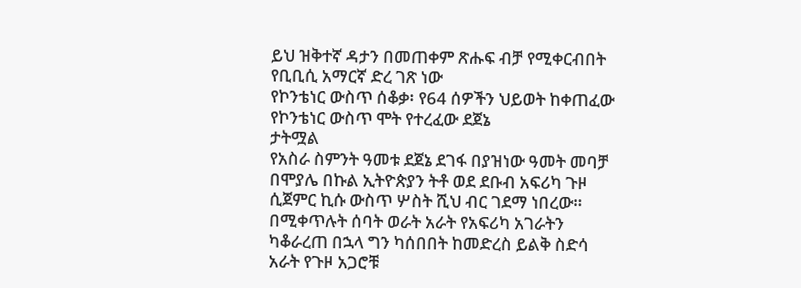ይህ ዝቅተኛ ዳታን በመጠቀም ጽሑፍ ብቻ የሚቀርብበት የቢቢሲ አማርኛ ድረ ገጽ ነው
የኮንቴነር ውስጥ ሰቆቃ፡ የ64 ሰዎችን ህይወት ከቀጠፈው የኮንቴነር ውስጥ ሞት የተረፈው ደጀኔ
ታትሟል
የአስራ ስምንት ዓመቱ ደጀኔ ደገፋ በያዝነው ዓመት መባቻ በሞያሌ በኩል ኢትዮጵያን ትቶ ወደ ደቡብ አፍሪካ ጉዞ ሲጀምር ኪሱ ውስጥ ሦስት ሺህ ብር ገደማ ነበረው።
በሚቀጥሉት ሰባት ወራት አራት የአፍሪካ አገራትን ካቆራረጠ በኋላ ግን ካሰበበት ከመድረስ ይልቅ ስድሳ አራት የጉዞ አጋሮቹ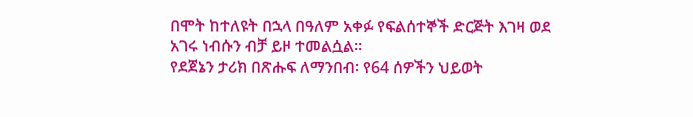በሞት ከተለዩት በኋላ በዓለም አቀፉ የፍልሰተኞች ድርጅት እገዛ ወደ አገሩ ነብሱን ብቻ ይዞ ተመልሷል።
የደጀኔን ታሪክ በጽሑፍ ለማንበብ፡ የ64 ሰዎችን ህይወት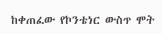ከቀጠፈው የኮንቴነር ውስጥ ሞት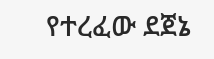የተረፈው ደጀኔ